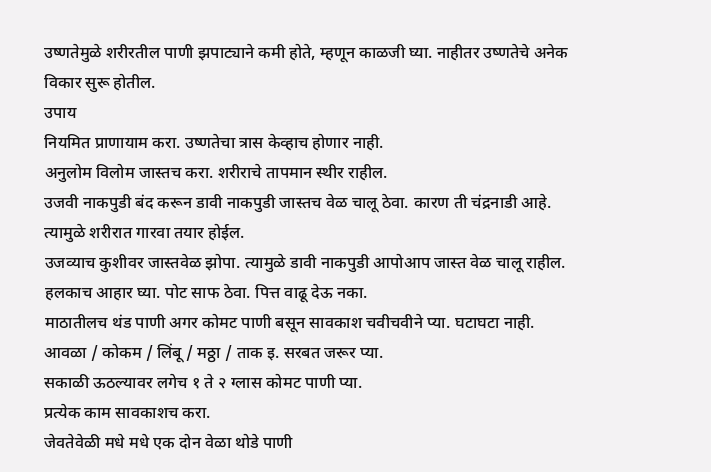उष्णतेमुळे शरीरतील पाणी झपाट्याने कमी होते, म्हणून काळजी घ्या. नाहीतर उष्णतेचे अनेक विकार सुरू होतील.
उपाय
नियमित प्राणायाम करा. उष्णतेचा त्रास केव्हाच होणार नाही.
अनुलोम विलोम जास्तच करा. शरीराचे तापमान स्थीर राहील.
उजवी नाकपुडी बंद करून डावी नाकपुडी जास्तच वेळ चालू ठेवा. कारण ती चंद्रनाडी आहे. त्यामुळे शरीरात गारवा तयार होईल.
उजव्याच कुशीवर जास्तवेळ झोपा. त्यामुळे डावी नाकपुडी आपोआप जास्त वेळ चालू राहील.
हलकाच आहार घ्या. पोट साफ ठेवा. पित्त वाढू देऊ नका.
माठातीलच थंड पाणी अगर कोमट पाणी बसून सावकाश चवीचवीने प्या. घटाघटा नाही.
आवळा / कोकम / लिंबू / मठ्ठा / ताक इ. सरबत जरूर प्या.
सकाळी ऊठल्यावर लगेच १ ते २ ग्लास कोमट पाणी प्या.
प्रत्येक काम सावकाशच करा.
जेवतेवेळी मधे मधे एक दोन वेळा थोडे पाणी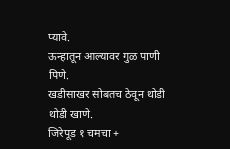प्यावे.
ऊन्हातून आल्यावर गुळ पाणी पिणे.
खडीसाखर सोबतच ठेवून थोडी थोडी खाणे.
जिरेपूड १ चमचा +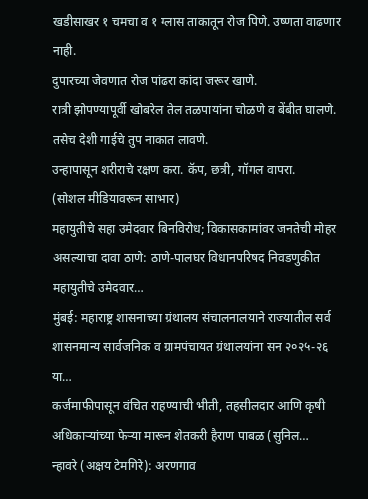खडीसाखर १ चमचा व १ ग्लास ताकातून रोज पिणे. उष्णता वाढणार नाही.
दुपारच्या जेवणात रोज पांढरा कांदा जरूर खाणे.
रात्री झोपण्यापूर्वी खोबरेल तेल तळपायांना चोळणे व बेंबीत घालणे. तसेच देशी गाईचे तुप नाकात लावणे.
उन्हापासून शरीराचे रक्षण करा. कॅप, छत्री, गॉगल वापरा.
(सोशल मीडियावरून साभार)
महायुतीचे सहा उमेदवार बिनविरोध; विकासकामांवर जनतेची मोहर असल्याचा दावा ठाणे: ठाणे-पालघर विधानपरिषद निवडणुकीत महायुतीचे उमेदवार…
मुंबई: महाराष्ट्र शासनाच्या ग्रंथालय संचालनालयाने राज्यातील सर्व शासनमान्य सार्वजनिक व ग्रामपंचायत ग्रंथालयांना सन २०२५-२६ या…
कर्जमाफीपासून वंचित राहण्याची भीती, तहसीलदार आणि कृषी अधिकाऱ्यांच्या फेऱ्या मारून शेतकरी हैराण पाबळ (सुनिल…
न्हावरे (अक्षय टेमगिरे): अरणगाव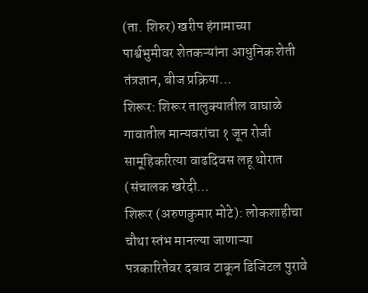(ता. शिरुर) खरीप हंगामाच्या पार्श्वभुमीवर शेतकऱ्यांना आधुनिक शेती तंत्रज्ञान, बीज प्रक्रिया…
शिरूर: शिरूर तालुक्यातील वाघाळे गावातील मान्यवरांचा १ जून रोजी सामूहिकरित्या वाढदिवस लहू थोरात (संचालक खरेदी…
शिरूर (अरुणकुमार मोटे): लोकशाहीचा चौथा स्तंभ मानल्या जाणाऱ्या पत्रकारितेवर दबाव टाकून डिजिटल पुरावे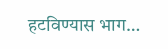हटविण्यास भाग…